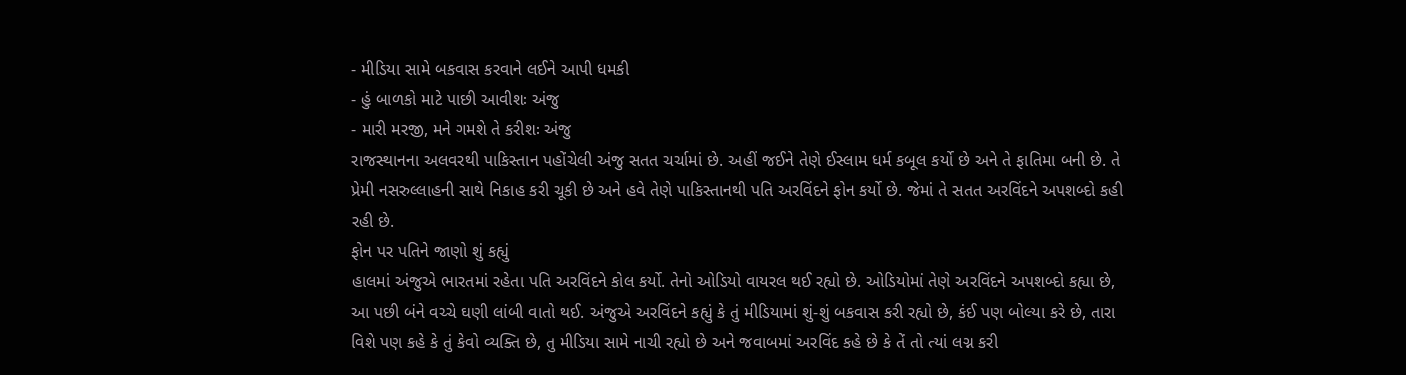- મીડિયા સામે બકવાસ કરવાને લઈને આપી ધમકી
- હું બાળકો માટે પાછી આવીશઃ અંજુ
- મારી મરજી, મને ગમશે તે કરીશઃ અંજુ
રાજસ્થાનના અલવરથી પાકિસ્તાન પહોંચેલી અંજુ સતત ચર્ચામાં છે. અહીં જઈને તેણે ઈસ્લામ ધર્મ કબૂલ કર્યો છે અને તે ફાતિમા બની છે. તે પ્રેમી નસરુલ્લાહની સાથે નિકાહ કરી ચૂકી છે અને હવે તેણે પાકિસ્તાનથી પતિ અરવિંદને ફોન કર્યો છે. જેમાં તે સતત અરવિંદને અપશબ્દો કહી રહી છે.
ફોન પર પતિને જાણો શું કહ્યું
હાલમાં અંજુએ ભારતમાં રહેતા પતિ અરવિંદને કોલ કર્યો. તેનો ઓડિયો વાયરલ થઈ રહ્યો છે. ઓડિયોમાં તેણે અરવિંદને અપશબ્દો કહ્યા છે, આ પછી બંને વચ્ચે ઘણી લાંબી વાતો થઈ. અંજુએ અરવિંદને કહ્યું કે તું મીડિયામાં શું-શું બકવાસ કરી રહ્યો છે, કંઈ પણ બોલ્યા કરે છે, તારા વિશે પણ કહે કે તું કેવો વ્યક્તિ છે, તુ મીડિયા સામે નાચી રહ્યો છે અને જવાબમાં અરવિંદ કહે છે કે તેં તો ત્યાં લગ્ન કરી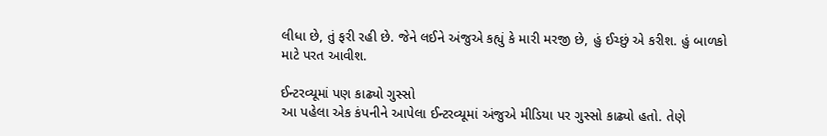લીધા છે, તું ફરી રહી છે. જેને લઈને અંજુએ કહ્યું કે મારી મરજી છે, હું ઈચ્છું એ કરીશ. હું બાળકો માટે પરત આવીશ.

ઈન્ટરવ્યૂમાં પણ કાઢ્યો ગુસ્સો
આ પહેલા એક કંપનીને આપેલા ઈન્ટરવ્યૂમાં અંજુએ મીડિયા પર ગુસ્સો કાઢ્યો હતો. તેણે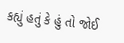કહ્યું હતું કે હું તો જોઈ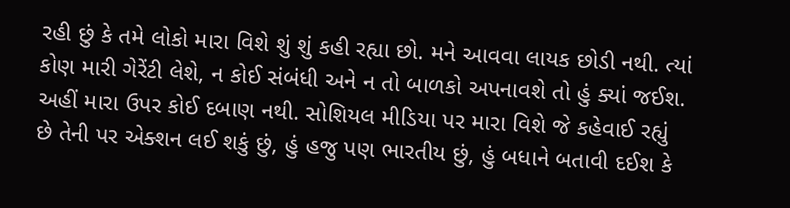રહી છું કે તમે લોકો મારા વિશે શું શું કહી રહ્યા છો. મને આવવા લાયક છોડી નથી. ત્યાં કોણ મારી ગેરેંટી લેશે, ન કોઈ સંબંધી અને ન તો બાળકો અપનાવશે તો હું ક્યાં જઈશ. અહીં મારા ઉપર કોઈ દબાણ નથી. સોશિયલ મીડિયા પર મારા વિશે જે કહેવાઈ રહ્યું છે તેની પર એક્શન લઈ શકું છું, હું હજુ પણ ભારતીય છું, હું બધાને બતાવી દઈશ કે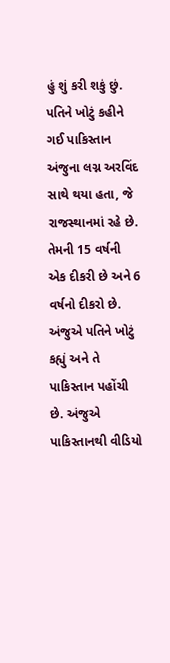હું શું કરી શકું છું.
પતિને ખોટું કહીને ગઈ પાકિસ્તાન
અંજુના લગ્ન અરવિંદ સાથે થયા હતા, જે રાજસ્થાનમાં રહે છે. તેમની 15 વર્ષની એક દીકરી છે અને 6 વર્ષનો દીકરો છે. અંજુએ પતિને ખોટું કહ્યું અને તે પાકિસ્તાન પહોંચી છે. અંજુએ પાકિસ્તાનથી વીડિયો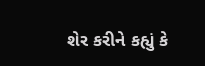શેર કરીને કહ્યું કે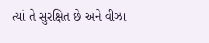ત્યાં તે સુરક્ષિત છે અને વીઝા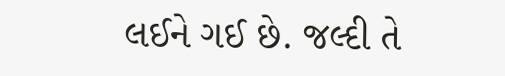લઈને ગઈ છે. જલ્દી તે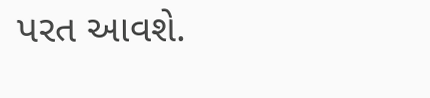પરત આવશે.